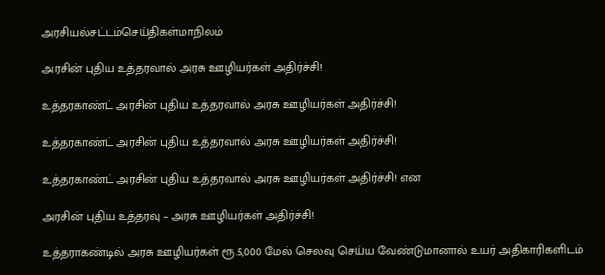அரசியல்சட்டம்செய்திகள்மாநிலம்

அரசின் புதிய உத்தரவால் அரசு ஊழியர்கள் அதிர்ச்சி!

உத்தரகாண்ட் அரசின் புதிய உத்தரவால் அரசு ஊழியர்கள் அதிர்ச்சி!

உத்தரகாண்ட் அரசின் புதிய உத்தரவால் அரசு ஊழியர்கள் அதிர்ச்சி!

உத்தரகாண்ட் அரசின் புதிய உத்தரவால் அரசு ஊழியர்கள் அதிர்ச்சி! என

அரசின் புதிய உத்தரவு – அரசு ஊழியர்கள் அதிர்ச்சி!

உத்தராகண்டில் அரசு ஊழியர்கள் ரூ.5,000 மேல் செலவு செய்ய வேண்டுமானால் உயர் அதிகாரிகளிடம்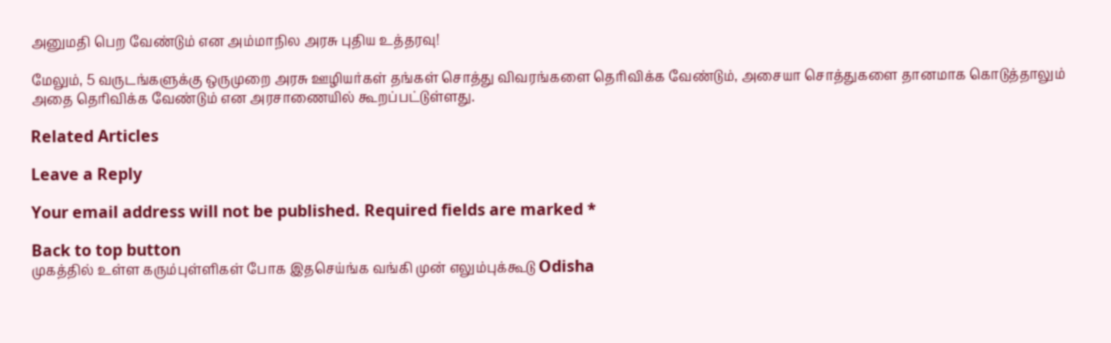அனுமதி பெற வேண்டும் என அம்மாநில அரசு புதிய உத்தரவு!

மேலும், 5 வருடங்களுக்கு ஒருமுறை அரசு ஊழியர்கள் தங்கள் சொத்து விவரங்களை தெரிவிக்க வேண்டும், அசையா சொத்துகளை தானமாக கொடுத்தாலும் அதை தெரிவிக்க வேண்டும் என அரசாணையில் கூறப்பட்டுள்ளது.

Related Articles

Leave a Reply

Your email address will not be published. Required fields are marked *

Back to top button
முகத்தில் உள்ள கரும்புள்ளிகள் போக இதசெய்ங்க வங்கி முன் எலும்புக்கூடு Odisha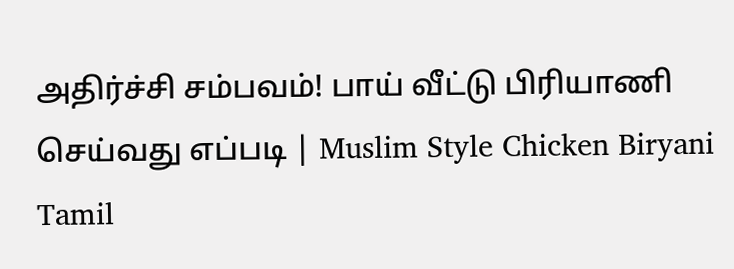அதிர்ச்சி சம்பவம்! பாய் வீட்டு பிரியாணி செய்வது எப்படி | Muslim Style Chicken Biryani Tamil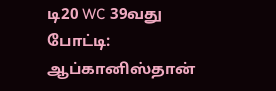டி20 WC 39வது போட்டி: ஆப்கானிஸ்தான்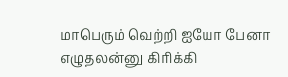மாபெரும் வெற்றி ஐயோ பேனா எழுதலன்னு கிரிக்கி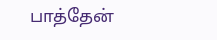பாத்தேன்